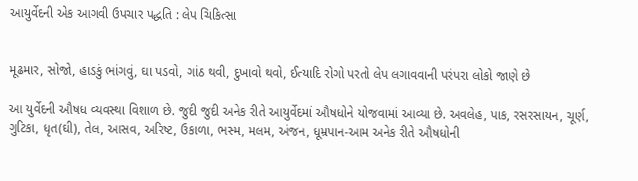આયુર્વેદની એક આગવી ઉપચાર પદ્ધતિ : લેપ ચિકિત્સા


મૂઢમાર, સોજો, હાડકું ભાંગવું, ઘા પડવો, ગાંઠ થવી, દુખાવો થવો, ઈત્યાદિ રોગો પરતો લેપ લગાવવાની પરંપરા લોકો જાણે છે

આ યુર્વેદની ઔષધ વ્યવસ્થા વિશાળ છે. જુદી જુદી અનેક રીતે આયુર્વેદમાં ઔષધોને યોજવામાં આવ્યા છે. અવલેહ, પાક, રસરસાયન, ચૂર્ણ, ગુટિકા, ધૃત(ઘી), તેલ, આસવ, અરિષ્ટ, ઉકાળા, ભસ્મ, મલમ, અંજન, ધૂમ્રપાન-આમ અનેક રીતે ઔષધોની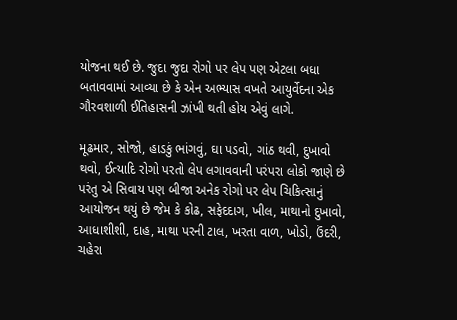યોજના થઈ છે. જુદા જુદા રોગો પર લેપ પણ એટલા બધા બતાવવામાં આવ્યા છે કે એન અભ્યાસ વખતે આયુર્વેદના એક ગૌરવશાળી ઈતિહાસની ઝાંખી થતી હોય એવું લાગે.

મૂઢમાર, સોજો, હાડકું ભાંગવું, ઘા પડવો, ગાંઠ થવી, દુખાવો થવો, ઈત્યાદિ રોગો પરતો લેપ લગાવવાની પરંપરા લોકો જાણે છે પરંતુ એ સિવાય પણ બીજા અનેક રોગો પર લેપ ચિકિત્સાનું આયોજન થયું છે જેમ કે કોઢ, સફેદદાગ, ખીલ, માથાનો દુખાવો, આધાશીશી, દાહ, માથા પરની ટાલ, ખરતા વાળ, ખોડો, ઉંદરી, ચહેરા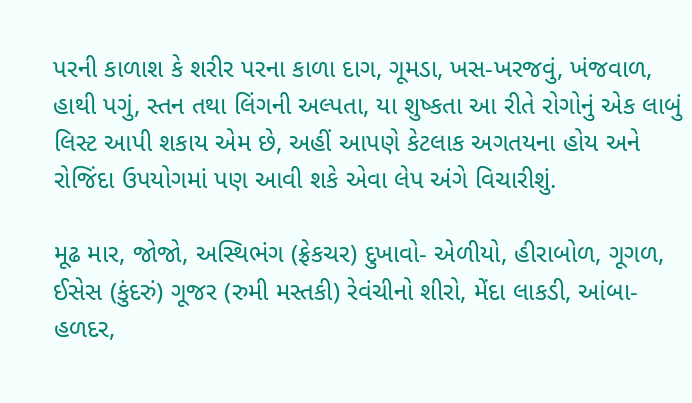પરની કાળાશ કે શરીર પરના કાળા દાગ, ગૂમડા, ખસ-ખરજવું, ખંજવાળ, હાથી પગું, સ્તન તથા લિંગની અલ્પતા, યા શુષ્કતા આ રીતે રોગોનું એક લાબું લિસ્ટ આપી શકાય એમ છે, અહીં આપણે કેટલાક અગતયના હોય અને રોજિંદા ઉપયોગમાં પણ આવી શકે એવા લેપ અંગે વિચારીશું.

મૂઢ માર, જોજો, અસ્થિભંગ (ફ્રેકચર) દુખાવો- એળીયો, હીરાબોળ, ગૂગળ, ઈસેસ (કુંદરું) ગૂજર (રુમી મસ્તકી) રેવંચીનો શીરો, મેંદા લાકડી, આંબા-હળદર,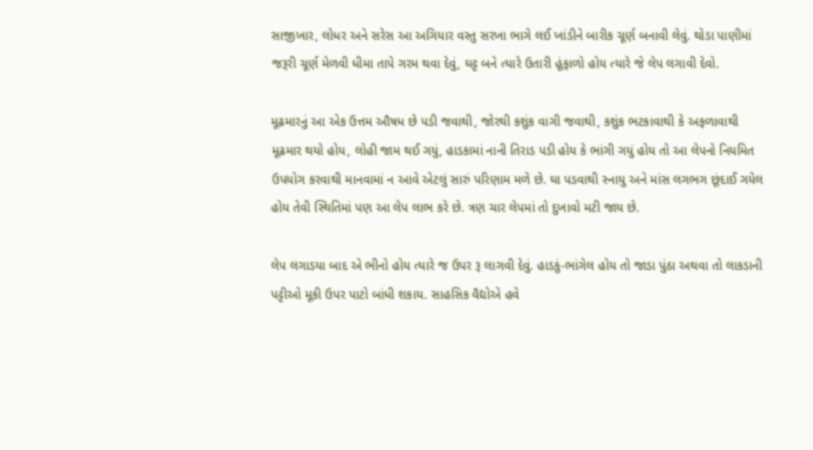સાજીખાર, લોધર અને સરેસ આ અગિયાર વસ્તુ સરખા ભાગે લઈ ખાંડીને બારીક ચૂર્ણ બનાવી લેવું. થોડા પાણીમાં જરૂરી ચૂર્ણ મેળવી ધીમા તાપે ગરમ થવા દેવું, ઘટ્ટ બને ત્યારે ઉતારી હૂંફાળો હોય ત્યારે જે લેપ લગાવી દેવો.

મૂઢમારનું આ એક ઉત્તમ ઔષધ છે પડી જવાથી, જોરથી કશુંક વાગી જવાથી, કશુંક ભટકાવાથી કે અફળાવાથી મૂઢમાર થયો હોય, લોહી જામ થઈ ગયું, હાડકામાં નાની તિરાડ પડી હોય કે ભાંગી ગયું હોય તો આ લેપનો નિયમિત ઉપયોગ કરવાથી માનવામાં ન આવે એટલું સારું પરિણામ મળે છે. ઘા પડવાથી સ્નાયુ અને માંસ લગભગ છૂંદાઈ ગયેલ હોય તેવી સ્થિતિમાં પણ આ લેપ લાભ કરે છે. ત્રણ ચાર લેપમાં તો દુખાવો મટી જાય છે.

લેપ લગાડયા બાદ એ ભીનો હોય ત્યારે જ ઉપર રૂ લાગવી દેવું. હાડકું-ભાંગેલ હોય તો જાડા પુંઠા અથવા તો લાકડાની પટ્ટીઓ મૂકી ઉપર પાટો બાંધી શકાય. સાહસિક વૈદ્યોએ હવે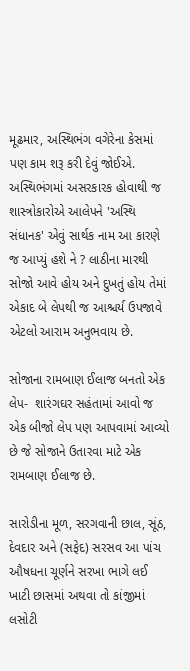મૂઢમાર, અસ્થિભંગ વગેરેના કેસમાં પણ કામ શરૂ કરી દેવું જોઈએ. અસ્થિભંગમાં અસરકારક હોવાથી જ  શાસ્ત્રોકારોએ આલેપને 'અસ્થિ સંધાનક' એવું સાર્થક નામ આ કારણે જ આપ્યું હશે ને ? લાઠીના મારથી સોજો આવે હોય અને દુખતું હોય તેમાં એકાદ બે લેપથી જ આશ્ચર્ય ઉપજાવે એટલો આરામ અનુભવાય છે.

સોજાના રામબાણ ઈલાજ બનતો એક લેપ-  શારંગઘર સહંતામાં આવો જ એક બીજો લેપ પણ આપવામાં આવ્યો છે જે સોજાને ઉતારવા માટે એક રામબાણ ઈલાજ છે.

સારોડીના મૂળ, સરગવાની છાલ, સૂંઠ, દેવદાર અને (સફેદ) સરસવ આ પાંચ ઔષધના ચૂર્ણને સરખા ભાગે લઈ ખાટી છાસમાં અથવા તો કાંજીમાં લસોટી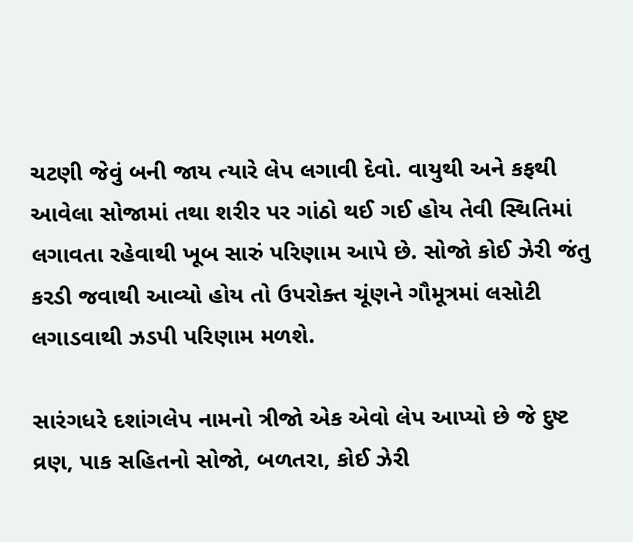ચટણી જેવું બની જાય ત્યારે લેપ લગાવી દેવો. વાયુથી અને કફથી આવેલા સોજામાં તથા શરીર પર ગાંઠો થઈ ગઈ હોય તેવી સ્થિતિમાં લગાવતા રહેવાથી ખૂબ સારું પરિણામ આપે છે. સોજો કોઈ ઝેરી જંતુ કરડી જવાથી આવ્યો હોય તો ઉપરોક્ત ચૂંણને ગૌમૂત્રમાં લસોટી લગાડવાથી ઝડપી પરિણામ મળશે.

સારંગધરે દશાંગલેપ નામનો ત્રીજો એક એવો લેપ આપ્યો છે જે દુષ્ટ વ્રણ, પાક સહિતનો સોજો, બળતરા, કોઈ ઝેરી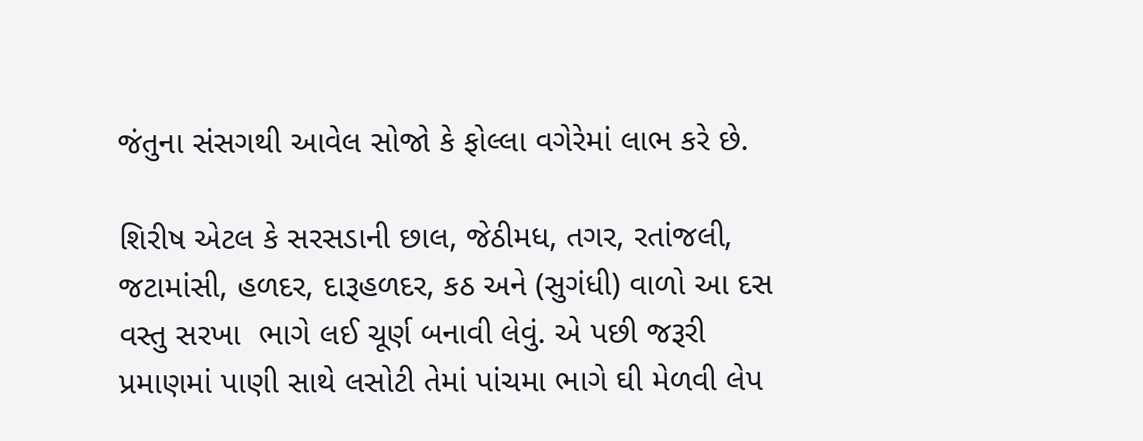જંતુના સંસગથી આવેલ સોજો કે ફોલ્લા વગેરેમાં લાભ કરે છે.

શિરીષ એટલ કે સરસડાની છાલ, જેઠીમધ, તગર, રતાંજલી, જટામાંસી, હળદર, દારૂહળદર, કઠ અને (સુગંધી) વાળો આ દસ વસ્તુ સરખા  ભાગે લઈ ચૂર્ણ બનાવી લેવું. એ પછી જરૂરી પ્રમાણમાં પાણી સાથે લસોટી તેમાં પાંચમા ભાગે ઘી મેળવી લેપ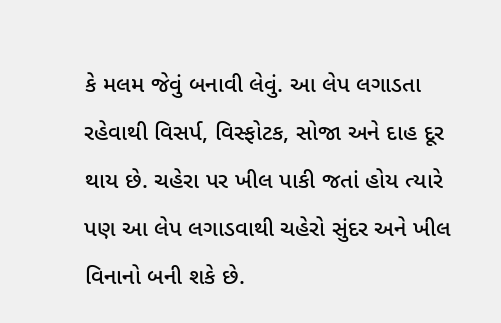કે મલમ જેવું બનાવી લેવું. આ લેપ લગાડતા રહેવાથી વિસર્પ, વિસ્ફોટક, સોજા અને દાહ દૂર થાય છે. ચહેરા પર ખીલ પાકી જતાં હોય ત્યારે પણ આ લેપ લગાડવાથી ચહેરો સુંદર અને ખીલ વિનાનો બની શકે છે.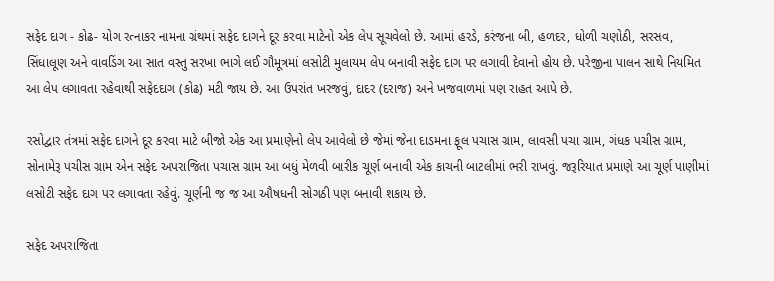સફેદ દાગ - કોઢ- યોગ રત્નાકર નામના ગ્રંથમાં સફેદ દાગને દૂર કરવા માટેનો એક લેપ સૂચવેલો છે. આમાં હરડે, કરંજના બી, હળદર, ધોળી ચણોઠી, સરસવ, સિંધાલૂણ અને વાવડિંગ આ સાત વસ્તુ સરખા ભાગે લઈ ગૌમૂત્રમાં લસોટી મુલાયમ લેપ બનાવી સફેદ દાગ પર લગાવી દેવાનો હોય છે. પરેજીના પાલન સાથે નિયમિત આ લેપ લગાવતા રહેવાથી સફેદદાગ (કોઢ) મટી જાય છે. આ ઉપરાંત ખરજવું, દાદર (દરાજ) અને ખજવાળમાં પણ રાહત આપે છે.

રસોદ્વાર તંત્રમાં સફેદ દાગને દૂર કરવા માટે બીજો એક આ પ્રમાણેનો લેપ આવેલો છે જેમાં જેના દાડમના ફૂલ પચાસ ગ્રામ, લાવસી પચા ગ્રામ, ગંધક પચીસ ગ્રામ, સોનામેરૂ પચીસ ગ્રામ એન સફેદ અપરાજિતા પચાસ ગ્રામ આ બધું મેળવી બારીક ચૂર્ણ બનાવી એક કાચની બાટલીમાં ભરી રાખવું. જરૂરિયાત પ્રમાણે આ ચૂર્ણ પાણીમાં લસોટી સફેદ દાગ પર લગાવતા રહેવું. ચૂર્ણની જ જ આ ઔષધની સોગઠી પણ બનાવી શકાય છે.

સફેદ અપરાજિતા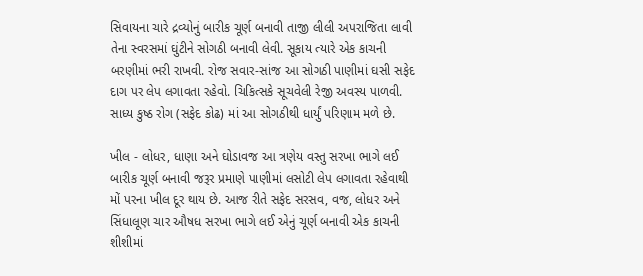સિવાયના ચારે દ્રવ્યોનું બારીક ચૂર્ણ બનાવી તાજી લીલી અપરાજિતા લાવી તેના સ્વરસમાં ઘુંટીને સોગઠી બનાવી લેવી. સૂકાય ત્યારે એક કાચની બરણીમાં ભરી રાખવી. રોજ સવાર-સાંજ આ સોગઠી પાણીમાં ઘસી સફેદ દાગ પર લેપ લગાવતા રહેવો. ચિકિત્સકે સૂચવેલી રેજી અવસ્ય પાળવી. સાધ્ય કુષ્ઠ રોગ (સફેદ કોઢ) માં આ સોગઠીથી ધાર્યું પરિણામ મળે છે.

ખીલ - લોધર, ધાણા અને ઘોડાવજ આ ત્રણેય વસ્તુ સરખા ભાગે લઈ બારીક ચૂર્ણ બનાવી જરૂર પ્રમાણે પાણીમાં લસોટી લેપ લગાવતા રહેવાથી મોં પરના ખીલ દૂર થાય છે. આજ રીતે સફેદ સરસવ, વજ, લોધર અને સિંધાલૂણ ચાર ઔષધ સરખા ભાગે લઈ એનું ચૂર્ણ બનાવી એક કાચની શીશીમાં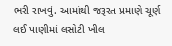ભરી રાખવું. આમાંથી જરૂરત પ્રમાણે ચૂર્ણ લઈ પાણીમાં લસોટી ખીલ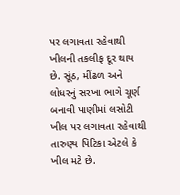પર લગાવતા રહેવાથી ખીલની તકલીફ દૂર થાય છે. સૂંઠ, મીંઢળ અને લોધરનું સરખા ભાગે ચૂર્ણ બનાવી પાણીમાં લસોટી ખીલ પર લગાવતા રહેવાથી તારુણ્ય પિટિકા એટલે કે ખીલ મટે છે.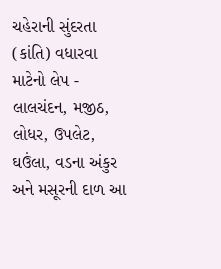ચહેરાની સુંદરતા (કાંતિ) વધારવા માટેનો લેપ - લાલચંદન, મજીઠ, લોધર, ઉપલેટ, ઘઉંલા, વડના અંકુર અને મસૂરની દાળ આ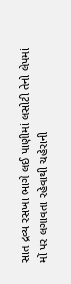સાત દ્રવ્ય રસખા ભાગે લઈ પાણીમાં લસોટી તેનો લેપમાં મોં પર લગાવતા રહેવાથી ચહેરાની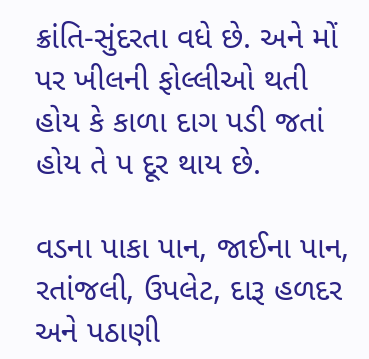ક્રાંતિ-સુંદરતા વધે છે. અને મોં પર ખીલની ફોલ્લીઓ થતી હોય કે કાળા દાગ પડી જતાં હોય તે પ દૂર થાય છે.

વડના પાકા પાન, જાઈના પાન, રતાંજલી, ઉપલેટ, દારૂ હળદર અને પઠાણી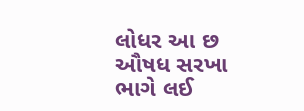લોધર આ છ ઔષધ સરખા ભાગે લઈ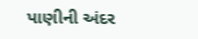પાણીની અંદર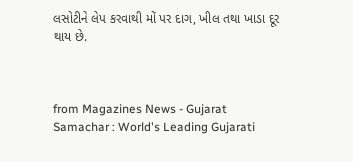લસોટીને લેપ કરવાથી મોં પર દાગ, ખીલ તથા ખાડા દૂર થાય છે.



from Magazines News - Gujarat Samachar : World's Leading Gujarati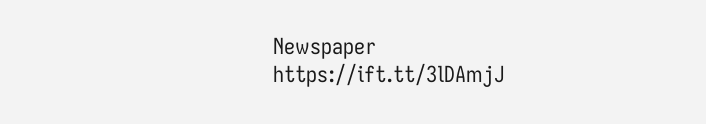Newspaper https://ift.tt/3lDAmjJ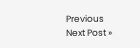Previous
Next Post »